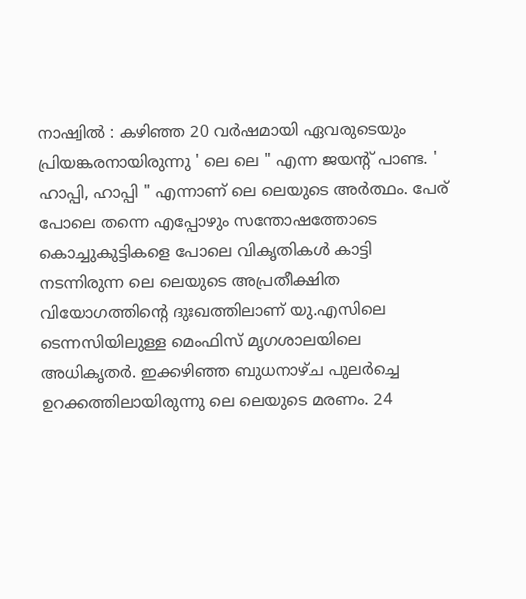നാഷ്വിൽ : കഴിഞ്ഞ 20 വർഷമായി ഏവരുടെയും പ്രിയങ്കരനായിരുന്നു ' ലെ ലെ " എന്ന ജയന്റ് പാണ്ട. ' ഹാപ്പി, ഹാപ്പി " എന്നാണ് ലെ ലെയുടെ അർത്ഥം. പേര് പോലെ തന്നെ എപ്പോഴും സന്തോഷത്തോടെ കൊച്ചുകുട്ടികളെ പോലെ വികൃതികൾ കാട്ടി നടന്നിരുന്ന ലെ ലെയുടെ അപ്രതീക്ഷിത വിയോഗത്തിന്റെ ദുഃഖത്തിലാണ് യു.എസിലെ ടെന്നസിയിലുള്ള മെംഫിസ് മൃഗശാലയിലെ അധികൃതർ. ഇക്കഴിഞ്ഞ ബുധനാഴ്ച പുലർച്ചെ ഉറക്കത്തിലായിരുന്നു ലെ ലെയുടെ മരണം. 24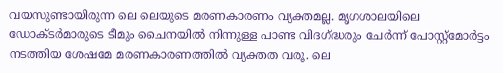വയസുണ്ടായിരുന്ന ലെ ലെയുടെ മരണകാരണം വ്യക്തമല്ല. മൃഗശാലയിലെ ഡോക്ടർമാരുടെ ടീമും ചൈനയിൽ നിന്നുള്ള പാണ്ട വിദഗ്ദ്ധരും ചേർന്ന് പോസ്റ്റ്മോർട്ടം നടത്തിയ ശേഷമേ മരണകാരണത്തിൽ വ്യക്തത വരൂ. ലെ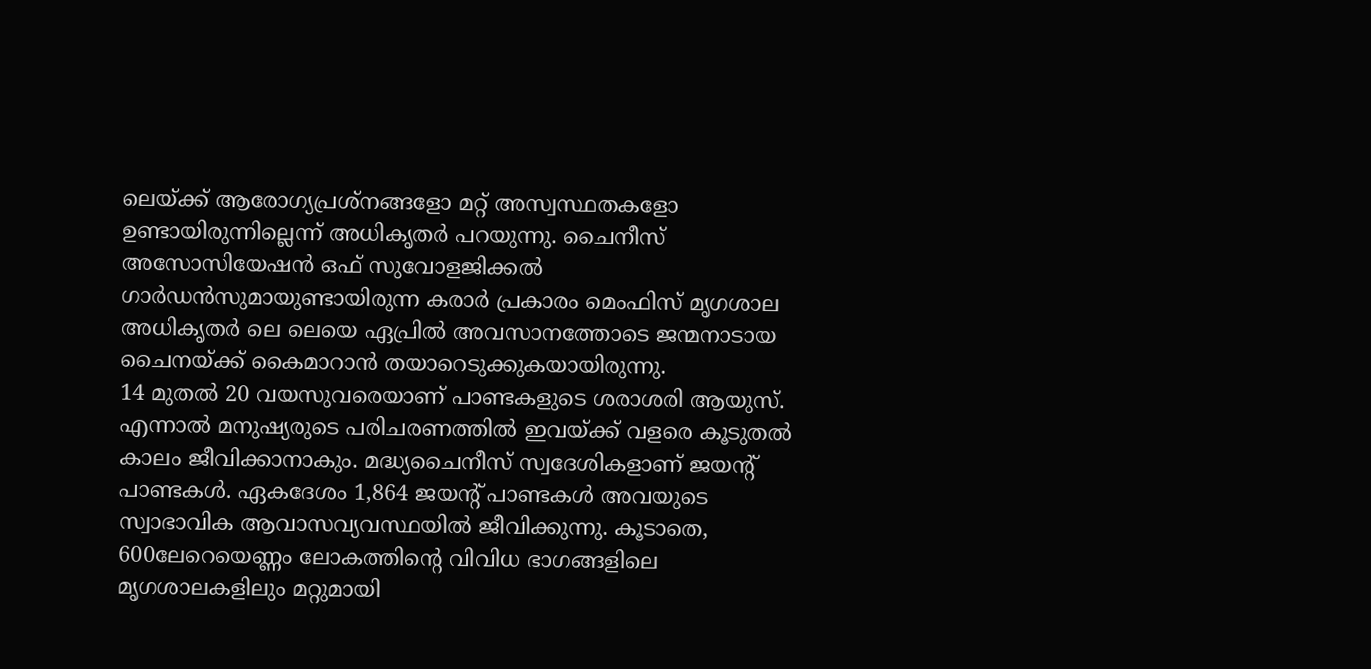ലെയ്ക്ക് ആരോഗ്യപ്രശ്നങ്ങളോ മറ്റ് അസ്വസ്ഥതകളോ ഉണ്ടായിരുന്നില്ലെന്ന് അധികൃതർ പറയുന്നു. ചൈനീസ് അസോസിയേഷൻ ഒഫ് സുവോളജിക്കൽ ഗാർഡൻസുമായുണ്ടായിരുന്ന കരാർ പ്രകാരം മെംഫിസ് മൃഗശാല അധികൃതർ ലെ ലെയെ ഏപ്രിൽ അവസാനത്തോടെ ജന്മനാടായ ചൈനയ്ക്ക് കൈമാറാൻ തയാറെടുക്കുകയായിരുന്നു.
14 മുതൽ 20 വയസുവരെയാണ് പാണ്ടകളുടെ ശരാശരി ആയുസ്. എന്നാൽ മനുഷ്യരുടെ പരിചരണത്തിൽ ഇവയ്ക്ക് വളരെ കൂടുതൽ കാലം ജീവിക്കാനാകും. മദ്ധ്യചൈനീസ് സ്വദേശികളാണ് ജയന്റ് പാണ്ടകൾ. ഏകദേശം 1,864 ജയന്റ് പാണ്ടകൾ അവയുടെ സ്വാഭാവിക ആവാസവ്യവസ്ഥയിൽ ജീവിക്കുന്നു. കൂടാതെ, 600ലേറെയെണ്ണം ലോകത്തിന്റെ വിവിധ ഭാഗങ്ങളിലെ മൃഗശാലകളിലും മറ്റുമായി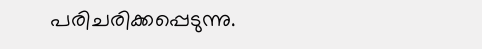പരിചരിക്കപ്പെടുന്നു.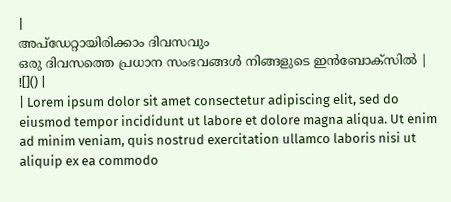|
അപ്ഡേറ്റായിരിക്കാം ദിവസവും
ഒരു ദിവസത്തെ പ്രധാന സംഭവങ്ങൾ നിങ്ങളുടെ ഇൻബോക്സിൽ |
![]() |
| Lorem ipsum dolor sit amet consectetur adipiscing elit, sed do eiusmod tempor incididunt ut labore et dolore magna aliqua. Ut enim ad minim veniam, quis nostrud exercitation ullamco laboris nisi ut aliquip ex ea commodo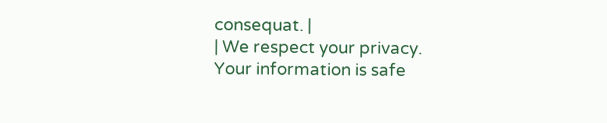consequat. |
| We respect your privacy. Your information is safe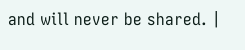and will never be shared. |